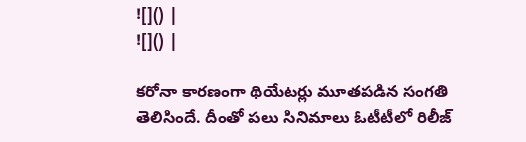![]() |
![]() |

కరోనా కారణంగా థియేటర్లు మూతపడిన సంగతి తెలిసిందే. దీంతో పలు సినిమాలు ఓటీటీలో రిలీజ్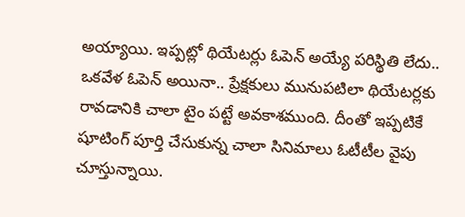అయ్యాయి. ఇప్పట్లో థియేటర్లు ఓపెన్ అయ్యే పరిస్థితి లేదు.. ఒకవేళ ఓపెన్ అయినా.. ప్రేక్షకులు మునుపటిలా థియేటర్లకు రావడానికి చాలా టైం పట్టే అవకాశముంది. దీంతో ఇప్పటికే షూటింగ్ పూర్తి చేసుకున్న చాలా సినిమాలు ఓటీటీల వైపు చూస్తున్నాయి.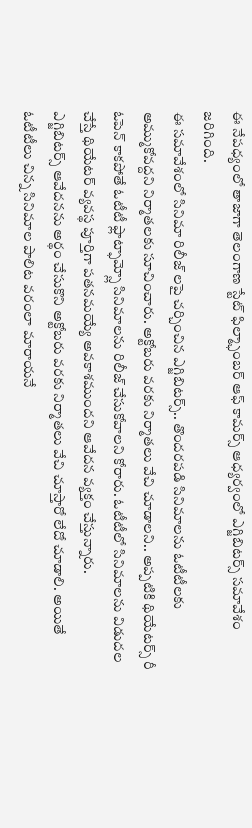ఈ నేపధ్యంలో తాజాగా తెలంగాణ స్టేట్ ఫిల్మ్ఛాంబర్ ఆఫ్ కామర్స్ ఆధ్యర్వంలో ఎగ్జిబిటర్స్ సమావేశం జరిగింది.
ఈ సమావేశంలో సినిమా రిలీజ్ లపై చర్చించిన ఎగ్జిబిటర్స్.. తొందరపడి సినిమాలను ఓటీటీలకు అమ్ముకోవద్దని నిర్మాతలకు సూచించారు. అక్టోబరు వరకు నిర్మాతలు వేచి చూడాలని.. అప్పటికి థియేటర్స్ రీ ఓపెన్ కాకపోతే ఓటీటీ ఫ్లాట్ఫామ్స్లో సినిమాలను రిలీజ్ చేసుకోవాలని కోరారు. ఓటీటీలో సినిమాలను విడుదల చేస్తే థియేటర్ వ్యవస్థ పూర్తిగా పతనమయ్యే అవకాశముందని ఆవేదన వ్యక్తం చేస్తున్నారు.
ఎగ్జిబిటర్స్ ఆవేదనను అర్థం చేసుకొని అక్టోబరు వరకు నిర్మాతలు వేచి చూస్తారో లేదో చూడాలి. అయితే ఓటీటీలు చిన్న సినిమాల పాలిట వరంలా మారాయనే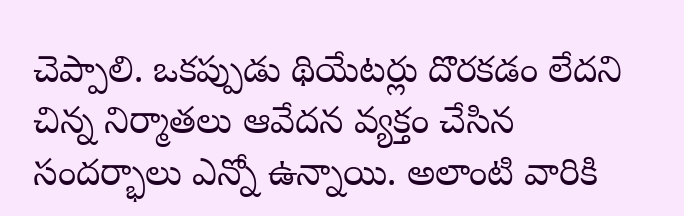చెప్పాలి. ఒకప్పుడు థియేటర్లు దొరకడం లేదని చిన్న నిర్మాతలు ఆవేదన వ్యక్తం చేసిన సందర్భాలు ఎన్నో ఉన్నాయి. అలాంటి వారికి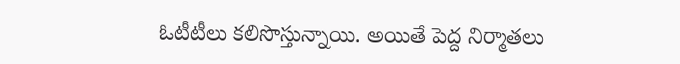ఓటీటీలు కలిసొస్తున్నాయి. అయితే పెద్ద నిర్మాతలు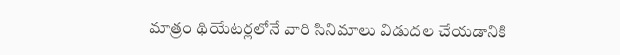మాత్రం థియేటర్లలోనే వారి సినిమాలు విడుదల చేయడానికి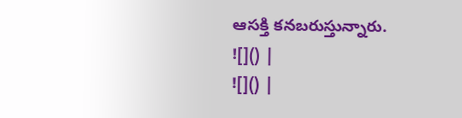ఆసక్తి కనబరుస్తున్నారు.
![]() |
![]() |